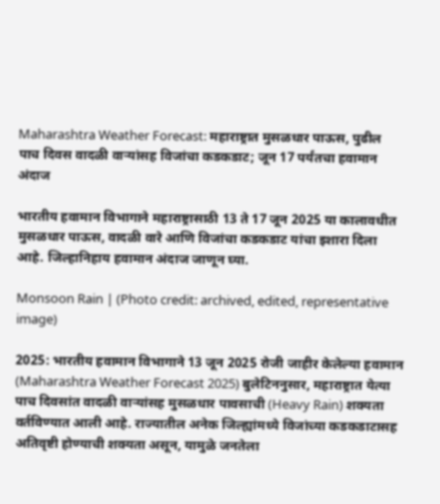Maharashtra Weather Forecast: महाराष्ट्रात मुसळधार पाऊस, पुढील पाच दिवस वादळी वाऱ्यांसह विजांचा कडकडाट; जून 17 पर्यंतचा हवामान अंदाज

भारतीय हवामान विभागाने महाराष्ट्रासाठी 13 ते 17 जून 2025 या कालावधीत मुसळधार पाऊस, वादळी वारे आणि विजांचा कडकडाट यांचा इशारा दिला आहे. जिल्हानिहाय हवामान अंदाज जाणून घ्या.

Monsoon Rain | (Photo credit: archived, edited, representative image)

2025: भारतीय हवामान विभागाने 13 जून 2025 रोजी जाहीर केलेल्या हवामान (Maharashtra Weather Forecast 2025) बुलेटिननुसार, महाराष्ट्रात येत्या पाच दिवसांत वादळी वाऱ्यांसह मुसळधार पावसाची (Heavy Rain) शक्यता वर्तविण्यात आली आहे. राज्यातील अनेक जिल्ह्यांमध्ये विजांच्या कडकडाटासह अतिवृष्टी होण्याची शक्यता असून, यामुळे जनतेला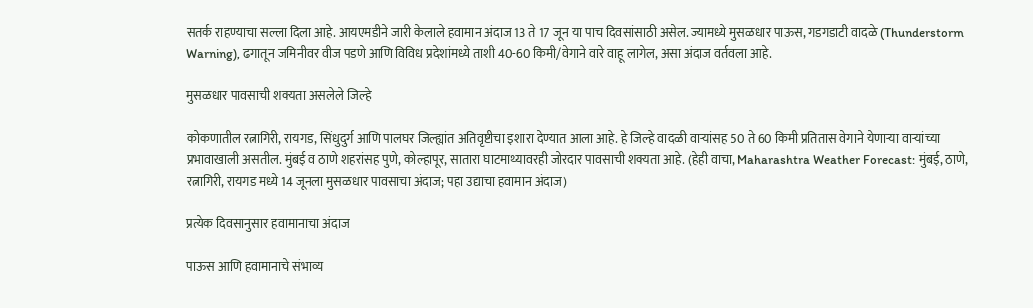सतर्क राहण्याचा सल्ला दिला आहे. आयएमडीने जारी केलाले हवामान अंदाज 13 ते 17 जून या पाच दिवसांसाठी असेल. ज्यामध्ये मुसळधार पाऊस, गडगडाटी वादळे (Thunderstorm Warning), ढगातून जमिनीवर वीज पडणे आणि विविध प्रदेशांमध्ये ताशी 40-60 किमी/वेगाने वारे वाहू लागेल, असा अंदाज वर्तवला आहे.

मुसळधार पावसाची शक्यता असलेले जिल्हे

कोकणातील रत्नागिरी, रायगड, सिंधुदुर्ग आणि पालघर जिल्ह्यांत अतिवृष्टीचा इशारा देण्यात आला आहे. हे जिल्हे वादळी वाऱ्यांसह 50 ते 60 किमी प्रतितास वेगाने येणाऱ्या वाऱ्यांच्या प्रभावाखाली असतील. मुंबई व ठाणे शहरांसह पुणे, कोल्हापूर, सातारा घाटमाथ्यावरही जोरदार पावसाची शक्यता आहे. (हेही वाचा, Maharashtra Weather Forecast: मुंबई, ठाणे, रत्नागिरी, रायगड मध्ये 14 जूनला मुसळधार पावसाचा अंदाज; पहा उद्याचा हवामान अंदाज)

प्रत्येक दिवसानुसार हवामानाचा अंदाज

पाऊस आणि हवामानाचे संभाव्य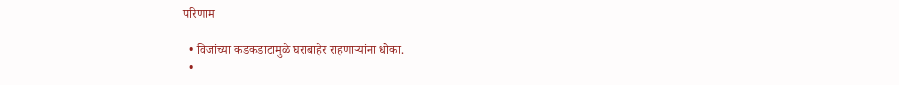परिणाम

  • विजांच्या कडकडाटामुळे घराबाहेर राहणाऱ्यांना धोका.
  •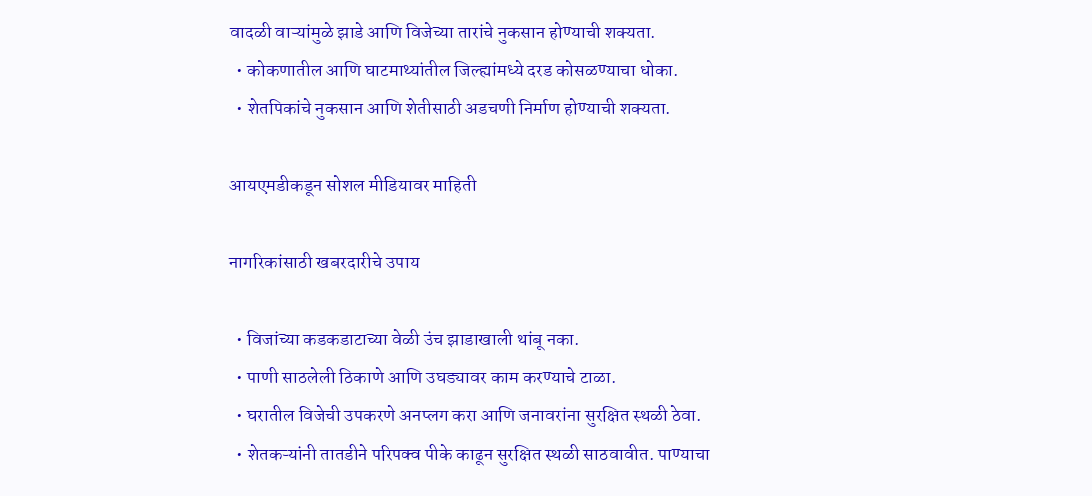वादळी वाऱ्यांमुळे झाडे आणि विजेच्या तारांचे नुकसान होण्याची शक्यता.
  • कोकणातील आणि घाटमाथ्यांतील जिल्ह्यांमध्ये दरड कोसळण्याचा धोका.
  • शेतपिकांचे नुकसान आणि शेतीसाठी अडचणी निर्माण होण्याची शक्यता.

आयएमडीकडून सोशल मीडियावर माहिती

नागरिकांसाठी खबरदारीचे उपाय

  • विजांच्या कडकडाटाच्या वेळी उंच झाडाखाली थांबू नका.
  • पाणी साठलेली ठिकाणे आणि उघड्यावर काम करण्याचे टाळा.
  • घरातील विजेची उपकरणे अनप्लग करा आणि जनावरांना सुरक्षित स्थळी ठेवा.
  • शेतकऱ्यांनी तातडीने परिपक्व पीके काढून सुरक्षित स्थळी साठवावीत. पाण्याचा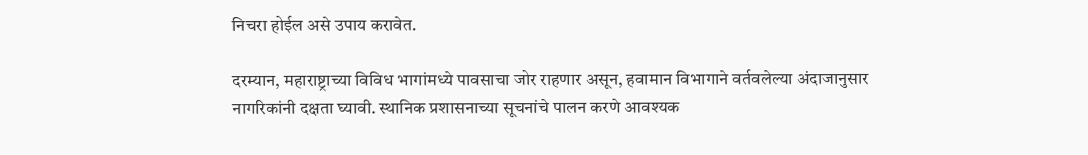निचरा होईल असे उपाय करावेत.

दरम्यान, महाराष्ट्राच्या विविध भागांमध्ये पावसाचा जोर राहणार असून, हवामान विभागाने वर्तवलेल्या अंदाजानुसार नागरिकांनी दक्षता घ्यावी. स्थानिक प्रशासनाच्या सूचनांचे पालन करणे आवश्यक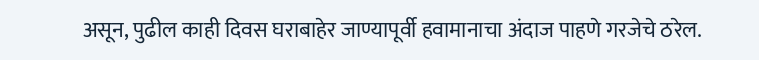असून, पुढील काही दिवस घराबाहेर जाण्यापूर्वी हवामानाचा अंदाज पाहणे गरजेचे ठरेल.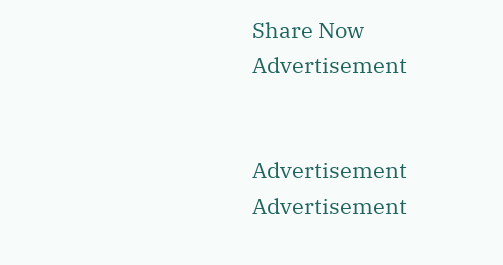Share Now
Advertisement


Advertisement
Advertisement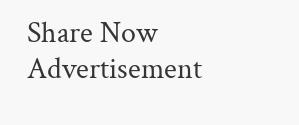Share Now
Advertisement